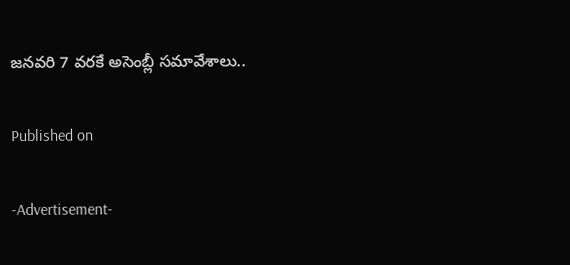జనవరి 7 వరకే అసెంబ్లీ సమావేశాలు..

Published on

-Advertisement-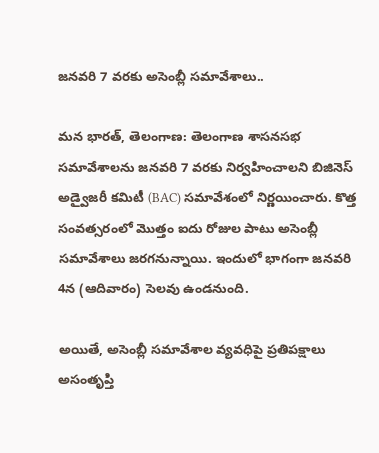జనవరి 7 వరకు అసెంబ్లీ సమావేశాలు..

మన భారత్, తెలంగాణ: తెలంగాణ శాసనసభ సమావేశాలను జనవరి 7 వరకు నిర్వహించాలని బిజినెస్ అడ్వైజరీ కమిటీ (BAC) సమావేశంలో నిర్ణయించారు. కొత్త సంవత్సరంలో మొత్తం ఐదు రోజుల పాటు అసెంబ్లీ సమావేశాలు జరగనున్నాయి. ఇందులో భాగంగా జనవరి 4న (ఆదివారం) సెలవు ఉండనుంది.

అయితే, అసెంబ్లీ సమావేశాల వ్యవధిపై ప్రతిపక్షాలు అసంతృప్తి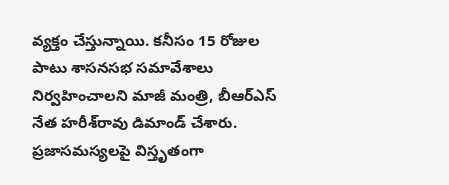వ్యక్తం చేస్తున్నాయి. కనీసం 15 రోజుల పాటు శాసనసభ సమావేశాలు నిర్వహించాలని మాజీ మంత్రి, బీఆర్ఎస్ నేత హరీశ్‌రావు డిమాండ్ చేశారు. ప్రజాసమస్యలపై విస్తృతంగా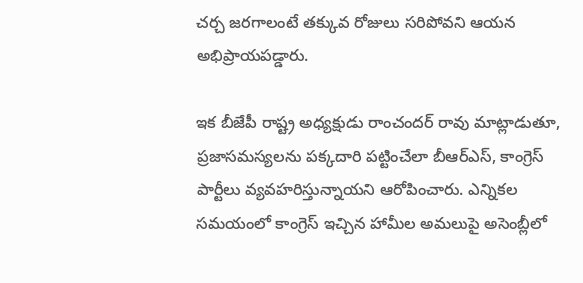చర్చ జరగాలంటే తక్కువ రోజులు సరిపోవని ఆయన అభిప్రాయపడ్డారు.

ఇక బీజేపీ రాష్ట్ర అధ్యక్షుడు రాంచందర్ రావు మాట్లాడుతూ, ప్రజాసమస్యలను పక్కదారి పట్టించేలా బీఆర్ఎస్, కాంగ్రెస్ పార్టీలు వ్యవహరిస్తున్నాయని ఆరోపించారు. ఎన్నికల సమయంలో కాంగ్రెస్ ఇచ్చిన హామీల అమలుపై అసెంబ్లీలో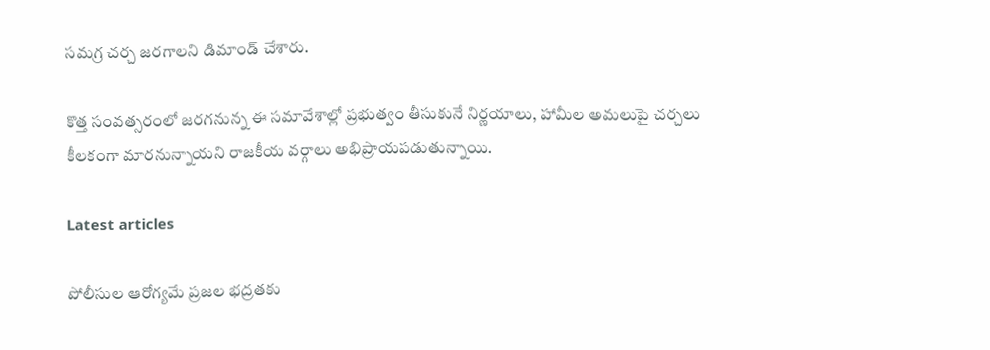సమగ్ర చర్చ జరగాలని డిమాండ్ చేశారు.

కొత్త సంవత్సరంలో జరగనున్న ఈ సమావేశాల్లో ప్రభుత్వం తీసుకునే నిర్ణయాలు, హామీల అమలుపై చర్చలు కీలకంగా మారనున్నాయని రాజకీయ వర్గాలు అభిప్రాయపడుతున్నాయి.

Latest articles

పోలీసుల ఆరోగ్యమే ప్రజల భద్రతకు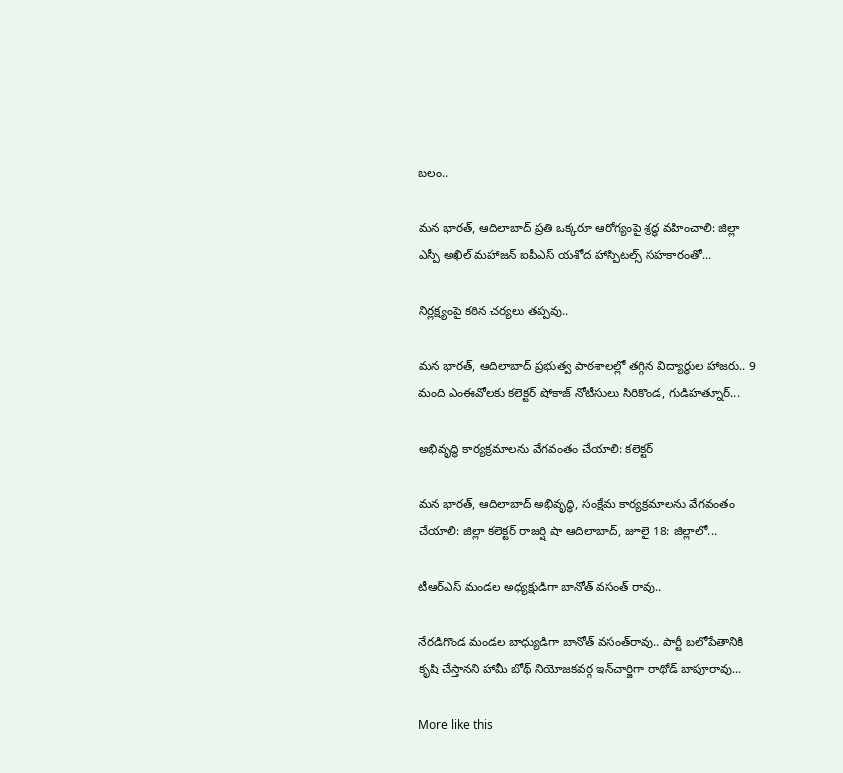బలం..

మన భారత్, ఆదిలాబాద్ ప్రతి ఒక్కరూ ఆరోగ్యంపై శ్రద్ధ వహించాలి: జిల్లా ఎస్పీ అఖిల్ మహాజన్ ఐపీఎస్ యశోద హాస్పిటల్స్ సహకారంతో...

నిర్లక్ష్యంపై కఠిన చర్యలు తప్పవు..

మన భారత్, ఆదిలాబాద్ ప్రభుత్వ పాఠశాలల్లో తగ్గిన విద్యార్థుల హాజరు.. 9 మంది ఎంఈవోలకు కలెక్టర్ షోకాజ్ నోటీసులు సిరికొండ, గుడిహత్నూర్...

అభివృద్ధి కార్యక్రమాలను వేగవంతం చేయాలి: కలెక్టర్

మన భారత్, ఆదిలాబాద్ అభివృద్ధి, సంక్షేమ కార్యక్రమాలను వేగవంతం చేయాలి: జిల్లా కలెక్టర్ రాజర్షి షా ఆదిలాబాద్, జూలై 18: జిల్లాలో...

టీఆర్ఎస్ మండల అధ్యక్షుడిగా బానోత్ వసంత్‌ రావు..

నేరడిగొండ మండల బాధ్యుడిగా బానోత్ వసంత్‌రావు.. పార్టీ బలోపేతానికి కృషి చేస్తానని హామీ బోథ్ నియోజకవర్గ ఇన్‌చార్జిగా రాథోడ్ బాపూరావు...

More like this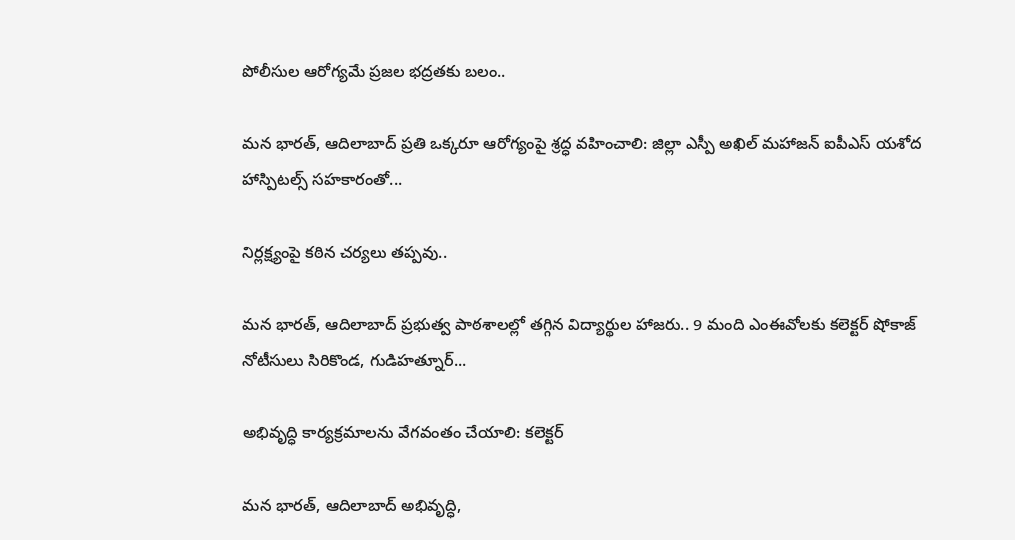పోలీసుల ఆరోగ్యమే ప్రజల భద్రతకు బలం..

మన భారత్, ఆదిలాబాద్ ప్రతి ఒక్కరూ ఆరోగ్యంపై శ్రద్ధ వహించాలి: జిల్లా ఎస్పీ అఖిల్ మహాజన్ ఐపీఎస్ యశోద హాస్పిటల్స్ సహకారంతో...

నిర్లక్ష్యంపై కఠిన చర్యలు తప్పవు..

మన భారత్, ఆదిలాబాద్ ప్రభుత్వ పాఠశాలల్లో తగ్గిన విద్యార్థుల హాజరు.. 9 మంది ఎంఈవోలకు కలెక్టర్ షోకాజ్ నోటీసులు సిరికొండ, గుడిహత్నూర్...

అభివృద్ధి కార్యక్రమాలను వేగవంతం చేయాలి: కలెక్టర్

మన భారత్, ఆదిలాబాద్ అభివృద్ధి,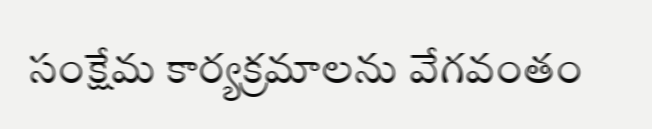సంక్షేమ కార్యక్రమాలను వేగవంతం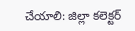చేయాలి: జిల్లా కలెక్టర్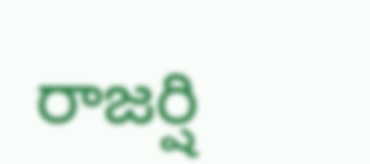రాజర్షి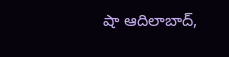షా ఆదిలాబాద్,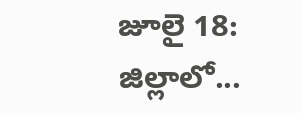జూలై 18: జిల్లాలో...